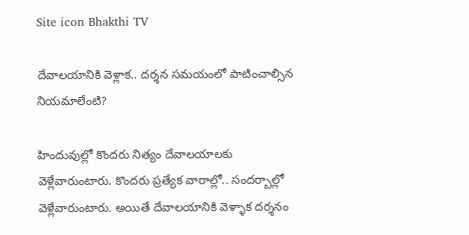Site icon Bhakthi TV

దేవాలయానికి వెళ్లాక.. దర్శన సమయంలో పాటించాల్సిన నియమాలేంటి?

హిందువుల్లో కొందరు నిత్యం దేవాలయాలకు వెళ్లేవారుంటారు. కొందరు ప్రత్యేక వారాల్లో.. సందర్బాల్లో వెళ్లేవారుంటారు. అయితే దేవాలయానికి వెళ్ళాక దర్శనం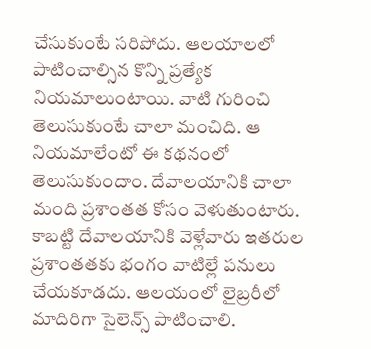చేసుకుంటే సరిపోదు. ఆలయాలలో పాటించాల్సిన కొన్ని ప్రత్యేక నియమాలుంటాయి. వాటి గురించి తెలుసుకుంటే చాలా మంచిది. ఆ నియమాలేంటో ఈ కథనంలో తెలుసుకుందాం. దేవాలయానికి చాలా మంది ప్రశాంతత కోసం వెళుతుంటారు. కాబట్టి దేవాలయానికి వెళ్లేవారు ఇతరుల ప్రశాంతతకు భంగం వాటిల్లే పనులు చేయకూడదు. ఆలయంలో లైబ్రరీలో మాదిరిగా సైలెన్స్ పాటించాలి.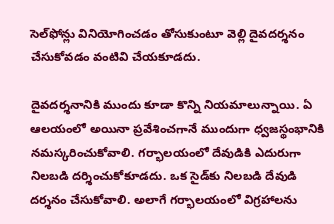సెల్‌ఫోన్లు వినియోగించడం తోసుకుంటూ వెల్లి దైవదర్శనం చేసుకోవడం వంటివి చేయకూడదు.

దైవదర్శనానికి ముందు కూడా కొన్ని నియమాలున్నాయి. ఏ ఆలయంలో అయినా ప్రవేశించగానే ముందుగా ధ్వజస్థంభానికి నమస్కరించుకోవాలి. గర్భాలయంలో దేవుడికి ఎదురుగా నిలబడి దర్శించుకోకూడదు. ఒక సైడ్‌కు నిలబడి దేవుడి దర్శనం చేసుకోవాలి. అలాగే గర్భాలయంలో విగ్రహాలను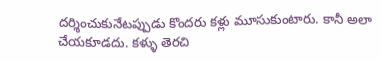దర్శించుకునేటప్పుడు కొందరు కళ్లు మూసుకుంటారు. కానీ అలా చేయకూడదు. కళ్ళు తెరచి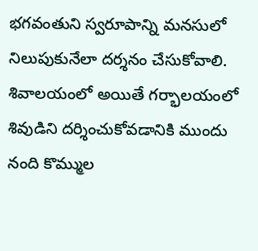భగవంతుని స్వరూపాన్ని మనసులో నిలుపుకునేలా దర్శనం చేసుకోవాలి. శివాలయంలో అయితే గర్భాలయంలో శివుడిని దర్శించుకోవడానికి ముందు నంది కొమ్ముల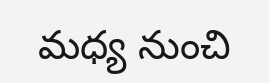మధ్య నుంచి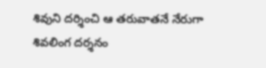శివుని దర్శించి ఆ తరువాతనే నేరుగా శివలింగ దర్శనం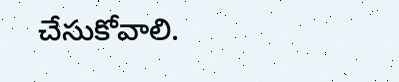చేసుకోవాలి.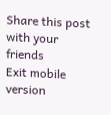Share this post with your friends
Exit mobile version